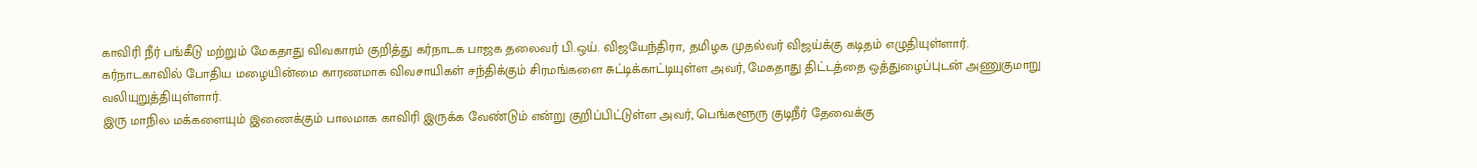காவிரி நீர் பங்கீடு மற்றும் மேகதாது விவகாரம் குறித்து கர்நாடக பாஜக தலைவர் பி.ஒய். விஜயேந்திரா, தமிழக முதல்வர் விஜய்க்கு கடிதம் எழுதியுள்ளார்.
கர்நாடகாவில் போதிய மழையின்மை காரணமாக விவசாயிகள் சந்திக்கும் சிரமங்களை சுட்டிக்காட்டியுள்ள அவர், மேகதாது திட்டத்தை ஒத்துழைப்புடன் அணுகுமாறு வலியுறுத்தியுள்ளார்.
இரு மாநில மக்களையும் இணைக்கும் பாலமாக காவிரி இருக்க வேண்டும் என்று குறிப்பிட்டுள்ள அவர், பெங்களூரு குடிநீர் தேவைக்கு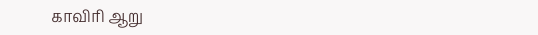காவிரி ஆறு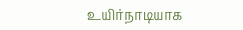உயிர்நாடியாக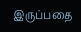இருப்பதை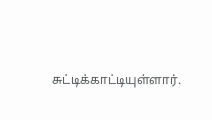சுட்டிக்காட்டியுள்ளார்.